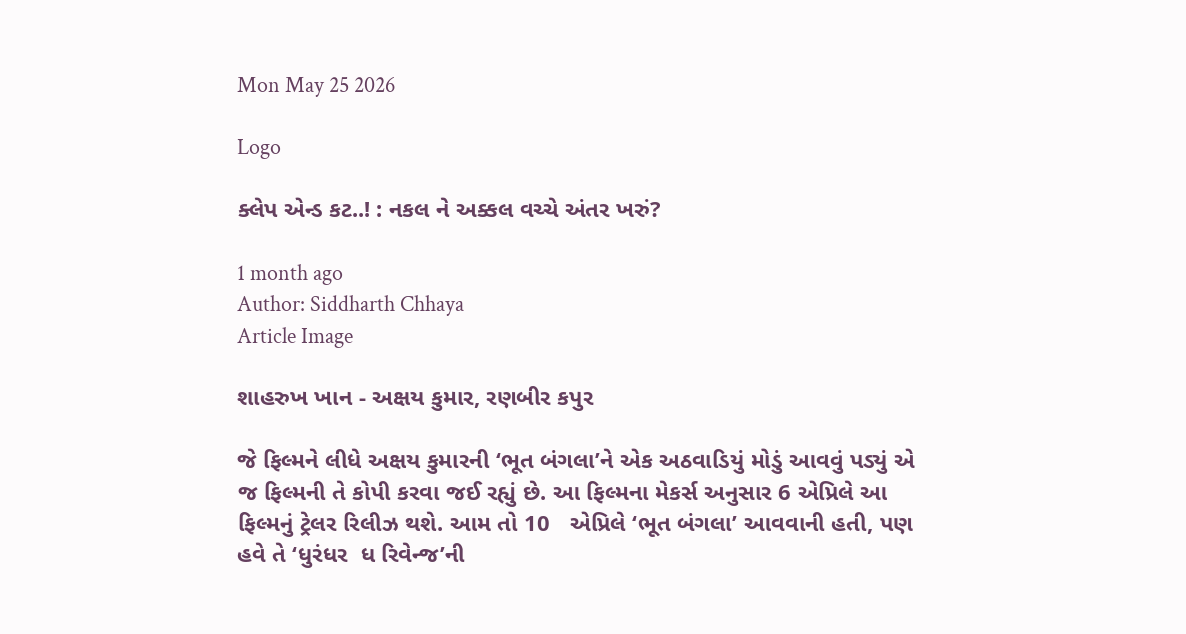Mon May 25 2026

Logo

ક્લેપ એન્ડ કટ..! : નકલ ને અક્કલ વચ્ચે અંતર ખરું?

1 month ago
Author: Siddharth Chhaya
Article Image

શાહરુખ ખાન - અક્ષય કુમાર, રણબીર કપુર

જે ફિલ્મને લીધે અક્ષય કુમારની ‘ભૂત બંગલા’ને એક અઠવાડિયું મોડું આવવું પડ્યું એ જ ફિલ્મની તે કોપી કરવા જઈ રહ્યું છે. આ ફિલ્મના મેકર્સ અનુસાર 6 એપ્રિલે આ ફિલ્મનું ટ્રેલર રિલીઝ થશે. આમ તો 10   એપ્રિલે ‘ભૂત બંગલા’ આવવાની હતી, પણ હવે તે ‘ધુરંધર  ધ રિવેન્જ’ની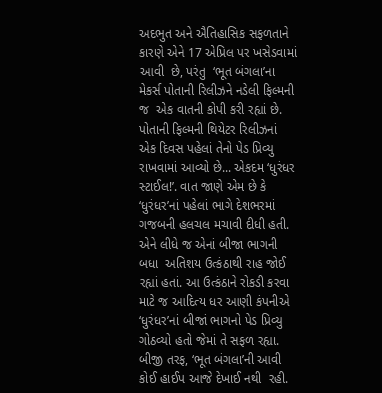અદભુત અને ઐતિહાસિક સફળતાને કારણે એને 17 એપ્રિલ પર ખસેડવામાં  આવી  છે, પરંતુ  ‘ભૂત બંગલા’ના મેકર્સ પોતાની રિલીઝને નડેલી ફિલ્મની જ  એક વાતની કોપી કરી રહ્યાં છે.  પોતાની ફિલ્મની થિયેટર રિલીઝનાં એક દિવસ પહેલાં તેનો પેડ પ્રિવ્યુ રાખવામાં આવ્યો છે... એકદમ ‘ધુરંધર સ્ટાઈલ!’. વાત જાણે એમ છે કે ‘ધુરંધર’નાં પહેલાં ભાગે દેશભરમાં ગજબની હલચલ મચાવી દીધી હતી. એને લીધે જ એનાં બીજા ભાગની બધા  અતિશય ઉત્કંઠાથી રાહ જોઈ રહ્યાં હતાં. આ ઉત્કંઠાને રોકડી કરવા માટે જ આદિત્ય ધર આણી કંપનીએ ‘ધુરંધર’નાં બીજાં ભાગનો પેડ પ્રિવ્યુ ગોઠવ્યો હતો જેમાં તે સફળ રહ્યા. બીજી તરફ, ‘ભૂત બંગલા’ની આવી કોઈ હાઈપ આજે દેખાઈ નથી  રહી.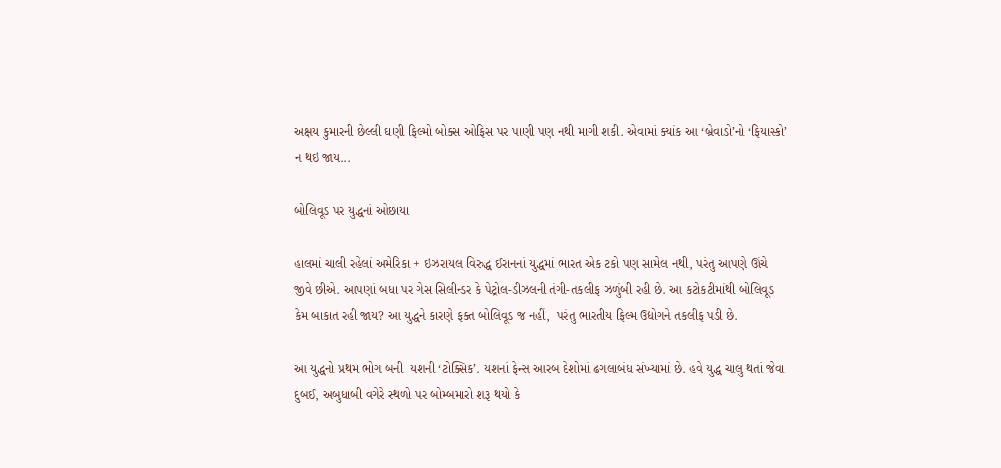અક્ષય કુમારની છેલ્લી ઘણી ફિલ્મો બોક્સ ઓફિસ પર પાણી પણ નથી માગી શકી. એવામાં ક્યાંક આ ‘બ્રેવાડો’નો ‘ફિયાસ્કો’ ન થઇ જાય...

બોલિવૂડ પર યુદ્ધનાં ઓછાયા

હાલમાં ચાલી રહેલાં અમેરિકા + ઇઝરાયલ વિરુદ્ધ ઈરાનનાં યુદ્ધમાં ભારત એક ટકો પણ સામેલ નથી, પરંતુ આપણે ઊંચે જીવે છીએ. આપણાં બધા પર ગેસ સિલીન્ડર કે પેટ્રોલ-ડીઝલની તંગી-તકલીફ ઝળુંબી રહી છે. આ કટોકટીમાંથી બોલિવૂડ કેમ બાકાત રહી જાય? આ યુદ્ધને કારણે ફક્ત બોલિવૂડ જ નહીં,  પરંતુ ભારતીય ફિલ્મ ઉદ્યોગને તકલીફ પડી છે.

આ યુદ્ધનો પ્રથમ ભોગ બની  યશની ‘ટોક્સિક’. યશનાં ફેન્સ આરબ દેશોમાં ઢગલાબંધ સંખ્યામાં છે. હવે યુદ્ધ ચાલુ થતાં જેવા દુબઈ, અબુધાબી વગેરે સ્થળો પર બોમ્બમારો શરૂ થયો કે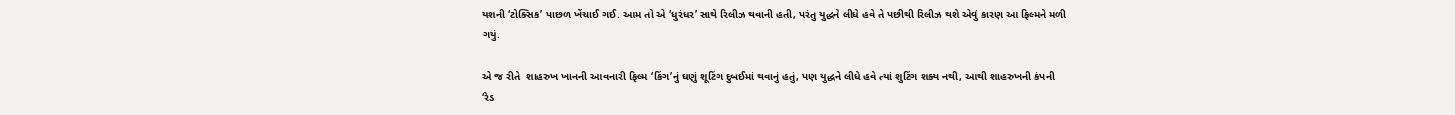યશની ‘ટોક્સિક’ પાછળ ખેંચાઈ ગઈ. આમ તો એ ‘ધુરંધર’ સાથે રિલીઝ થવાની હતી, પરંતુ યુદ્ધને લીધે હવે તે પછીથી રિલીઝ થશે એવું કારણ આ ફિલ્મને મળી ગયું.

એ જ રીતે  શાહરુખ ખાનની આવનારી ફિલ્મ ‘કિંગ’નું ઘણું શૂટિંગ દુબઈમાં થવાનું હતું, પણ યુદ્ધને લીધે હવે ત્યાં શુટિંગ શક્ય નથી, આથી શાહરુખની કંપની ‘રેડ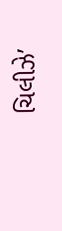ચિલીઝે’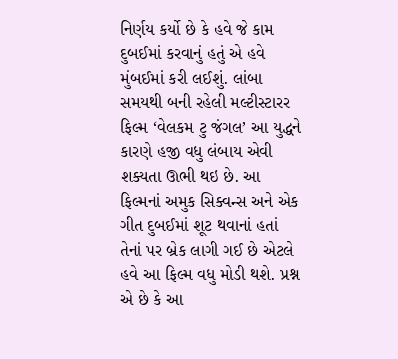નિર્ણય કર્યો છે કે હવે જે કામ દુબઈમાં કરવાનું હતું એ હવે મુંબઈમાં કરી લઈશું. લાંબા સમયથી બની રહેલી મલ્ટીસ્ટારર ફિલ્મ ‘વેલકમ ટુ જંગલ’ આ યુદ્ધને કારણે હજી વધુ લંબાય એવી શક્યતા ઊભી થઇ છે. આ ફિલ્મનાં અમુક સિક્વન્સ અને એક ગીત દુબઈમાં શૂટ થવાનાં હતાં તેનાં પર બ્રેક લાગી ગઈ છે એટલે હવે આ ફિલ્મ વધુ મોડી થશે. પ્રશ્ન એ છે કે આ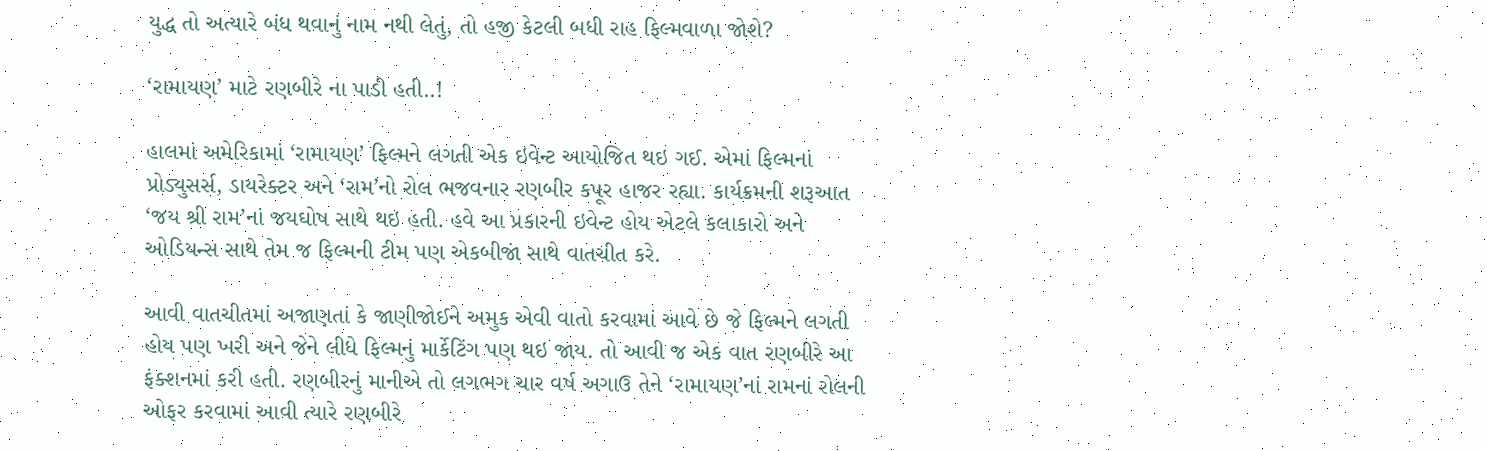યુદ્ધ તો અત્યારે બંધ થવાનું નામ નથી લેતું, તો હજી કેટલી બધી રાહ ફિલ્મવાળા જોશે?

‘રામાયણ’ માટે રણબીરે ના પાડી હતી..!

હાલમાં અમેરિકામાં ‘રામાયણ’ ફિલ્મને લગતી એક ઇવેન્ટ આયોજિત થઇ ગઈ. એમાં ફિલ્મનાં પ્રોડ્યુસર્સ, ડાયરેક્ટર અને ‘રામ’નો રોલ ભજવનાર રણબીર કપૂર હાજર રહ્યા. કાર્યક્રમની શરૂઆત ‘જય શ્રી રામ’નાં જયઘોષ સાથે થઇ હતી. હવે આ પ્રકારની ઇવેન્ટ હોય એટલે કલાકારો અને ઓડિયન્સ સાથે તેમ જ ફિલ્મની ટીમ પણ એકબીજાં સાથે વાતચીત કરે.

આવી વાતચીતમાં અજાણતાં કે જાણીજોઈને અમુક એવી વાતો કરવામાં આવે છે જે ફિલ્મને લગતી હોય પણ ખરી અને જેને લીધે ફિલ્મનું માર્કેટિંગ પણ થઇ જાય. તો આવી જ એક વાત રણબીરે આ ફંક્શનમાં કરી હતી. રણબીરનું માનીએ તો લગભગ ચાર વર્ષ અગાઉ તેને ‘રામાયણ’નાં રામનાં રોલની ઓફર કરવામાં આવી ત્યારે રણબીરે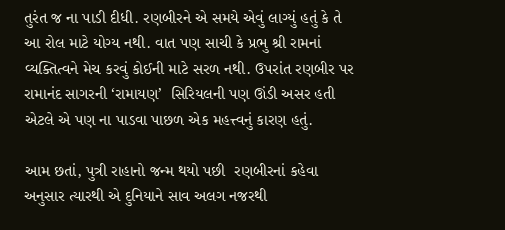તુરંત જ ના પાડી દીધી. રણબીરને એ સમયે એવું લાગ્યું હતું કે તે આ રોલ માટે યોગ્ય નથી. વાત પણ સાચી કે પ્રભુ શ્રી રામનાં વ્યક્તિત્વને મેચ કરવું કોઈની માટે સરળ નથી. ઉપરાંત રણબીર પર રામાનંદ સાગરની ‘રામાયણ’  સિરિયલની પણ ઊંડી અસર હતી એટલે એ પણ ના પાડવા પાછળ એક મહત્ત્વનું કારણ હતું.

આમ છતાં, પુત્રી રાહાનો જન્મ થયો પછી  રણબીરનાં કહેવા અનુસાર ત્યારથી એ દુનિયાને સાવ અલગ નજરથી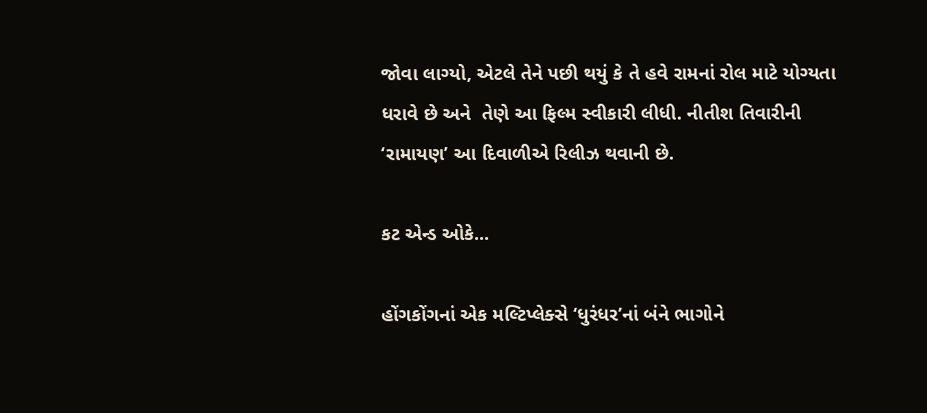જોવા લાગ્યો, એટલે તેને પછી થયું કે તે હવે રામનાં રોલ માટે યોગ્યતા ધરાવે છે અને  તેણે આ ફિલ્મ સ્વીકારી લીધી. નીતીશ તિવારીની ‘રામાયણ’ આ દિવાળીએ રિલીઝ થવાની છે.

કટ એન્ડ ઓકે...

હોંગકોંગનાં એક મલ્ટિપ્લેક્સે ‘ધુરંધર’નાં બંને ભાગોને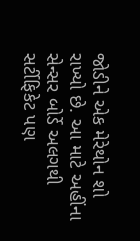જોડીને એક મેરેથોન શો રાખ્યો છે. આ માટે અહીંના સેન્સર બોર્ડે અલગથી સર્ટીફિકેટ પણ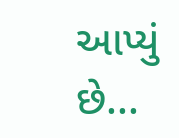આપ્યું છે...